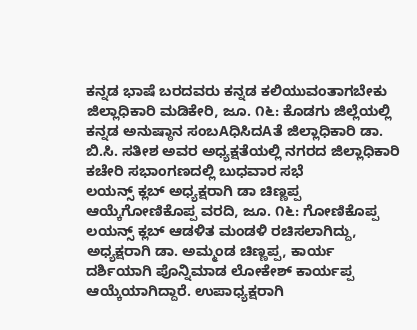ಕನ್ನಡ ಭಾಷೆ ಬರದವರು ಕನ್ನಡ ಕಲಿಯುವಂತಾಗಬೇಕು ಜಿಲ್ಲಾಧಿಕಾರಿ ಮಡಿಕೇರಿ, ಜೂ. ೧೬: ಕೊಡಗು ಜಿಲ್ಲೆಯಲ್ಲಿ ಕನ್ನಡ ಅನುಷ್ಠಾನ ಸಂಬAಧಿಸಿದAತೆ ಜಿಲ್ಲಾಧಿಕಾರಿ ಡಾ. ಬಿ.ಸಿ. ಸತೀಶ ಅವರ ಅಧ್ಯಕ್ಷತೆಯಲ್ಲಿ ನಗರದ ಜಿಲ್ಲಾಧಿಕಾರಿ ಕಚೇರಿ ಸಭಾಂಗಣದಲ್ಲಿ ಬುಧವಾರ ಸಭೆ
ಲಯನ್ಸ್ ಕ್ಲಬ್ ಅಧ್ಯಕ್ಷರಾಗಿ ಡಾ ಚಿಣ್ಣಪ್ಪ ಆಯ್ಕೆಗೋಣಿಕೊಪ್ಪ ವರದಿ, ಜೂ. ೧೬: ಗೋಣಿಕೊಪ್ಪ ಲಯನ್ಸ್ ಕ್ಲಬ್ ಆಡಳಿತ ಮಂಡಳಿ ರಚಿಸಲಾಗಿದ್ದು, ಅಧ್ಯಕ್ಷರಾಗಿ ಡಾ. ಅಮ್ಮಂಡ ಚಿಣ್ಣಪ್ಪ, ಕಾರ್ಯ ದರ್ಶಿಯಾಗಿ ಪೊನ್ನಿಮಾಡ ಲೋಕೇಶ್ ಕಾರ್ಯಪ್ಪ ಆಯ್ಕೆಯಾಗಿದ್ದಾರೆ. ಉಪಾಧ್ಯಕ್ಷರಾಗಿ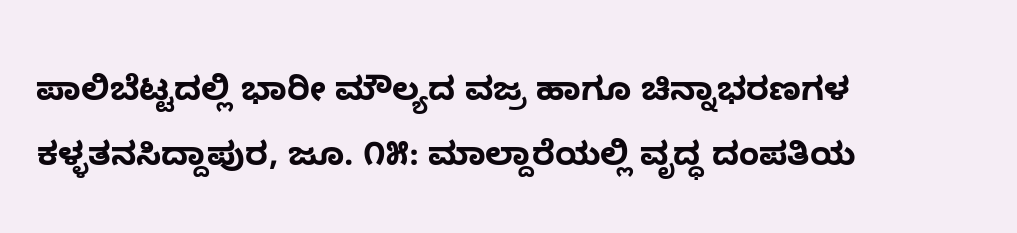ಪಾಲಿಬೆಟ್ಟದಲ್ಲಿ ಭಾರೀ ಮೌಲ್ಯದ ವಜ್ರ ಹಾಗೂ ಚಿನ್ನಾಭರಣಗಳ ಕಳ್ಳತನಸಿದ್ದಾಪುರ, ಜೂ. ೧೫: ಮಾಲ್ದಾರೆಯಲ್ಲಿ ವೃದ್ಧ ದಂಪತಿಯ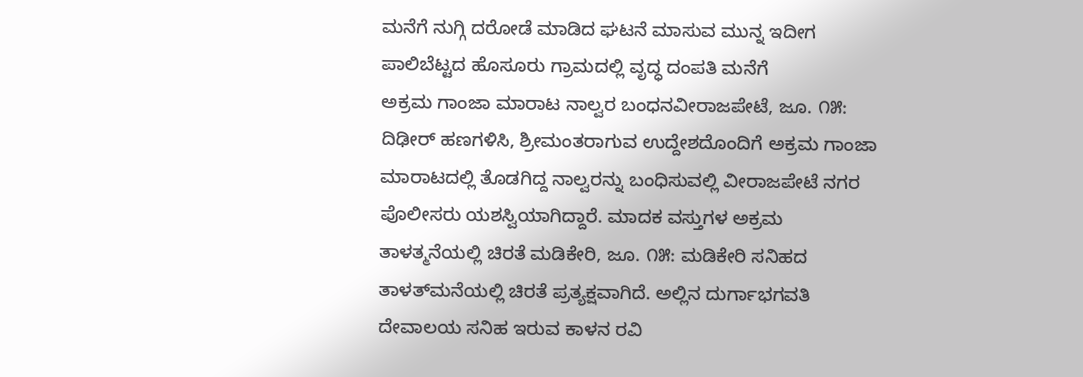ಮನೆಗೆ ನುಗ್ಗಿ ದರೋಡೆ ಮಾಡಿದ ಘಟನೆ ಮಾಸುವ ಮುನ್ನ ಇದೀಗ ಪಾಲಿಬೆಟ್ಟದ ಹೊಸೂರು ಗ್ರಾಮದಲ್ಲಿ ವೃದ್ಧ ದಂಪತಿ ಮನೆಗೆ
ಅಕ್ರಮ ಗಾಂಜಾ ಮಾರಾಟ ನಾಲ್ವರ ಬಂಧನವೀರಾಜಪೇಟೆ, ಜೂ. ೧೫: ದಿಢೀರ್ ಹಣಗಳಿಸಿ, ಶ್ರೀಮಂತರಾಗುವ ಉದ್ದೇಶದೊಂದಿಗೆ ಅಕ್ರಮ ಗಾಂಜಾ ಮಾರಾಟದಲ್ಲಿ ತೊಡಗಿದ್ದ ನಾಲ್ವರನ್ನು ಬಂಧಿಸುವಲ್ಲಿ ವೀರಾಜಪೇಟೆ ನಗರ ಪೊಲೀಸರು ಯಶಸ್ವಿಯಾಗಿದ್ದಾರೆ. ಮಾದಕ ವಸ್ತುಗಳ ಅಕ್ರಮ
ತಾಳತ್ಮನೆಯಲ್ಲಿ ಚಿರತೆ ಮಡಿಕೇರಿ, ಜೂ. ೧೫: ಮಡಿಕೇರಿ ಸನಿಹದ ತಾಳತ್‌ಮನೆಯಲ್ಲಿ ಚಿರತೆ ಪ್ರತ್ಯಕ್ಷವಾಗಿದೆ. ಅಲ್ಲಿನ ದುರ್ಗಾಭಗವತಿ ದೇವಾಲಯ ಸನಿಹ ಇರುವ ಕಾಳನ ರವಿ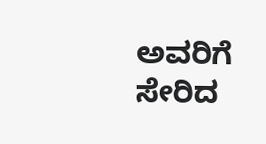ಅವರಿಗೆ ಸೇರಿದ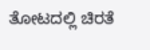ತೋಟದಲ್ಲಿ ಚಿರತೆ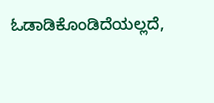ಓಡಾಡಿಕೊಂಡಿದೆಯಲ್ಲದೆ,